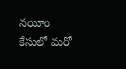నయీం కేసులో మరో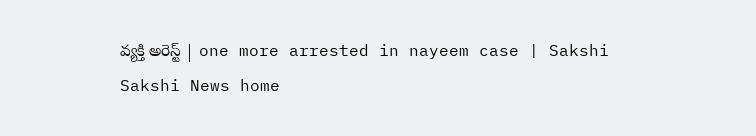వ్యక్తి అరెస్ట్ | one more arrested in nayeem case | Sakshi
Sakshi News home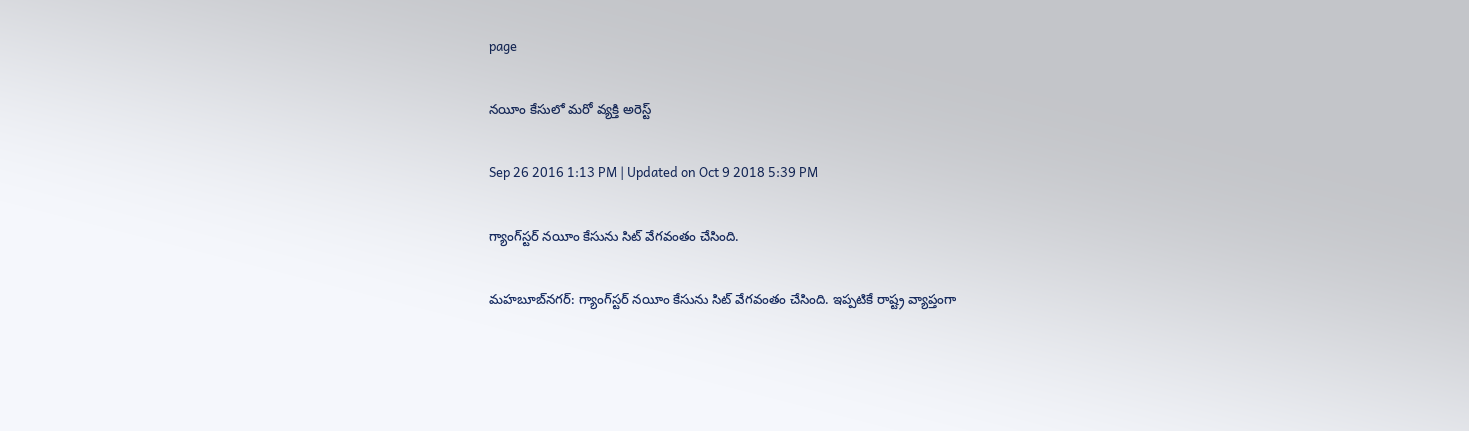page

నయీం కేసులో మరో వ్యక్తి అరెస్ట్

Sep 26 2016 1:13 PM | Updated on Oct 9 2018 5:39 PM

గ్యాంగ్‌స్టర్ నయీం కేసును సిట్ వేగవంతం చేసింది.

మహబూబ్‌నగర్: గ్యాంగ్‌స్టర్ నయీం కేసును సిట్ వేగవంతం చేసింది. ఇప్పటికే రాష్ట్ర వ్యాప్తంగా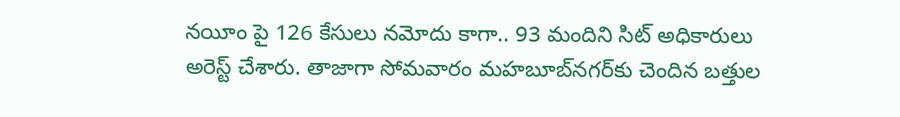నయీం పై 126 కేసులు నమోదు కాగా.. 93 మందిని సిట్ అధికారులు అరెస్ట్ చేశారు. తాజాగా సోమవారం మహబూబ్‌నగర్‌కు చెందిన బత్తుల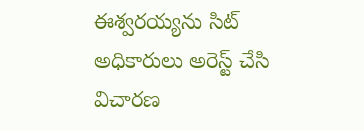ఈశ్వరయ్యను సిట్ అధికారులు అరెస్ట్ చేసి విచారణ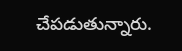చేపడుతున్నారు.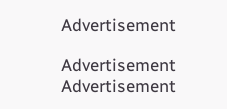Advertisement

Advertisement
Advertisement